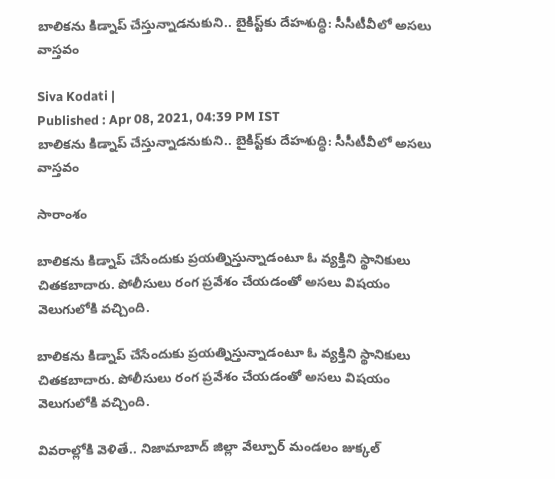బాలికను కిడ్నాప్ చేస్తున్నాడనుకుని.. బైకిస్ట్‌కు దేహశుద్ధి: సీసీటీవీలో అసలు వాస్తవం

Siva Kodati |
Published : Apr 08, 2021, 04:39 PM IST
బాలికను కిడ్నాప్ చేస్తున్నాడనుకుని.. బైకిస్ట్‌కు దేహశుద్ధి: సీసీటీవీలో అసలు వాస్తవం

సారాంశం

బాలికను కిడ్నాప్ చేసేందుకు ప్రయత్నిస్తున్నాడంటూ ఓ వ్యక్తిని స్థానికులు చితకబాదారు. పోలీసులు రంగ ప్రవేశం చేయడంతో అసలు విషయం వెలుగులోకి వచ్చింది.

బాలికను కిడ్నాప్ చేసేందుకు ప్రయత్నిస్తున్నాడంటూ ఓ వ్యక్తిని స్థానికులు చితకబాదారు. పోలీసులు రంగ ప్రవేశం చేయడంతో అసలు విషయం వెలుగులోకి వచ్చింది.

వివరాల్లోకి వెళితే.. నిజామాబాద్ జిల్లా వేల్పూర్ మండలం జుక్కల్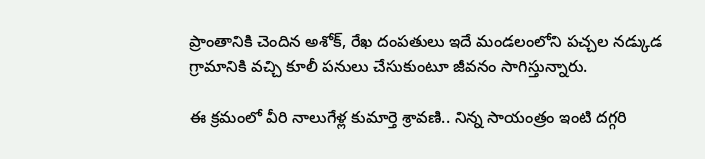ప్రాంతానికి చెందిన అశోక్, రేఖ దంపతులు ఇదే మండలంలోని పచ్చల నడ్కుడ గ్రామానికి వచ్చి కూలీ పనులు చేసుకుంటూ జీవనం సాగిస్తున్నారు.

ఈ క్రమంలో వీరి నాలుగేళ్ల కుమార్తె శ్రావణి.. నిన్న సాయంత్రం ఇంటి దగ్గరి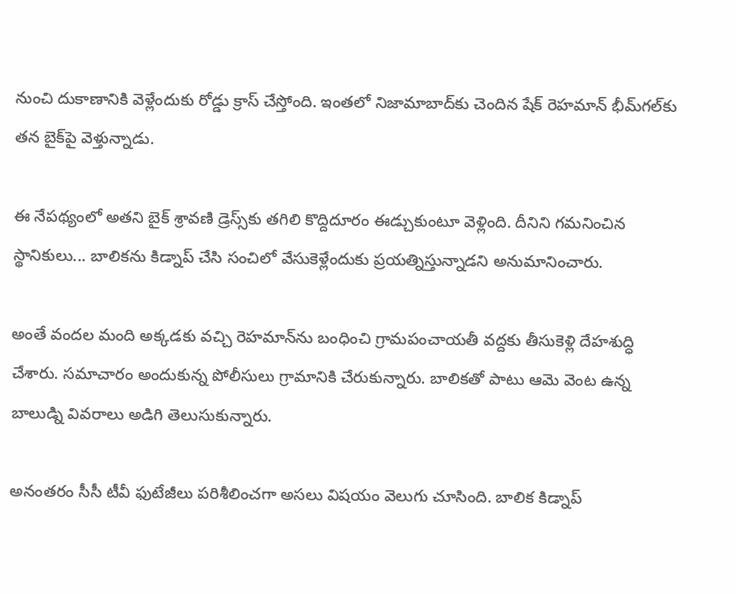నుంచి దుకాణానికి వెళ్లేందుకు రోడ్డు క్రాస్ చేస్తోంది. ఇంతలో నిజామాబాద్‌కు చెందిన షేక్ రెహమాన్ భీమ్‌గల్‌కు తన బైక్‌పై వెళ్తున్నాడు.

ఈ నేపథ్యంలో అతని బైక్ శ్రావణి డ్రెస్స్‌కు తగిలి కొద్దిదూరం ఈడ్చుకుంటూ వెళ్లింది. దీనిని గమనించిన స్థానికులు... బాలికను కిడ్నాప్ చేసి సంచిలో వేసుకెళ్లేందుకు ప్రయత్నిస్తున్నాడని అనుమానించారు.

అంతే వందల మంది అక్కడకు వచ్చి రెహమాన్‌ను బంధించి గ్రామపంచాయతీ వద్దకు తీసుకెళ్లి దేహశుద్ధి చేశారు. సమాచారం అందుకున్న పోలీసులు గ్రామానికి చేరుకున్నారు. బాలికతో పాటు ఆమె వెంట ఉన్న బాలుడ్ని వివరాలు అడిగి తెలుసుకున్నారు.

అనంతరం సీసీ టీవీ ఫుటేజీలు పరిశీలించగా అసలు విషయం వెలుగు చూసింది. బాలిక కిడ్నాప్‌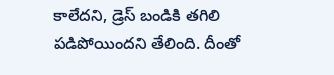కాలేదని, డ్రెస్‌ బండికి తగిలి పడిపోయిందని తేలింది. దీంతో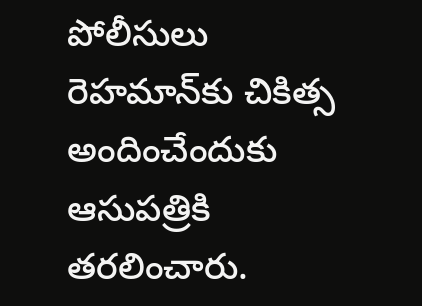పోలీసులు రెహమాన్‌కు చికిత్స అందించేందుకు ఆసుపత్రికి తరలించారు.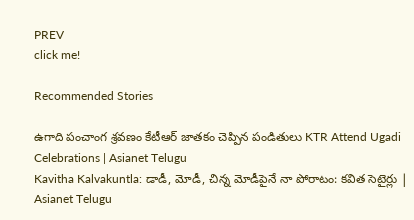PREV
click me!

Recommended Stories

ఉగాది పంచాంగ శ్రవణం కేటీఆర్ జాతకం చెప్పిన పండితులు KTR Attend Ugadi Celebrations | Asianet Telugu
Kavitha Kalvakuntla: డాడీ, మోడీ, చిన్న మోడీపైనే నా పోరాటం: కవిత సెటైర్లు | Asianet Telugu